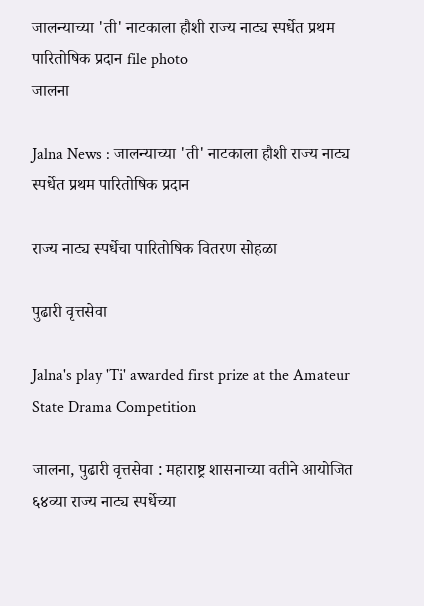जालन्याच्या 'ती' नाटकाला हौशी राज्य नाट्य स्पर्धेत प्रथम पारितोषिक प्रदान file photo
जालना

Jalna News : जालन्याच्या 'ती' नाटकाला हौशी राज्य नाट्य स्पर्धेत प्रथम पारितोषिक प्रदान

राज्य नाट्य स्पर्धेचा पारितोषिक वितरण सोहळा

पुढारी वृत्तसेवा

Jalna's play 'Ti' awarded first prize at the Amateur State Drama Competition

जालना, पुढारी वृत्तसेवा : महाराष्ट्र शासनाच्या वतीने आयोजित ६४व्या राज्य नाट्य स्पर्धेच्या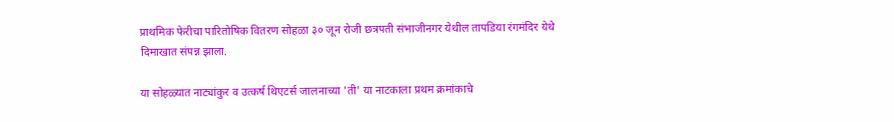प्राथमिक फेरीचा पारितोषिक वितरण सोहळा ३० जून रोजी छत्रपती संभाजीनगर येथील तापडिया रंगमंदिर येथे दिमाखात संपन्न झाला.

या सोहळ्यात नाट्यांकुर व उत्कर्ष थिएटर्स जालनाच्या 'ती' या नाटकाला प्रथम क्रमांकाचे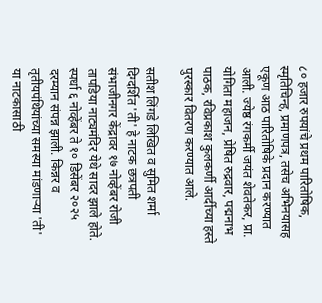८० हजार रुपयांचे प्रथम पारितोषिक, स्मृतिचिन्ह, प्रमाणपत्र, तसेच अभिनयासह एकूण आठ पारितोषिके प्रदान करण्यात आली. ज्येष्ठ रंगकर्मी जयंत शेवतेकर, प्रा. योगिता महाजन, प्रेषित रुद्रवार, पद्मनाभ पाठक, रविप्रकाश कुलकर्णी आर्दीच्या हस्ते पुरस्कार वितरण करण्यात आले.

सतीश लिंगडे लिखित व सुमित शर्मा दिग्दर्शित 'ती' हे नाटक छत्रपती संभाजीनगर केंद्रावर १७ नोव्हेंबर रोजी तापडिया नाट्यमंदिर येथे सादर झाले होते. स्पर्धा ६ नोव्हेंबर ते १० डिसेंबर २०२५ दरम्यान संपन्न झाली. किन्नर व तृतीयपंथियांच्या समस्या मांडणाऱ्या 'ती' या नाटकासाठी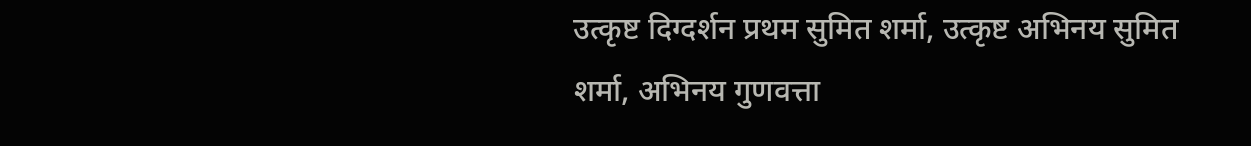उत्कृष्ट दिग्दर्शन प्रथम सुमित शर्मा, उत्कृष्ट अभिनय सुमित शर्मा, अभिनय गुणवत्ता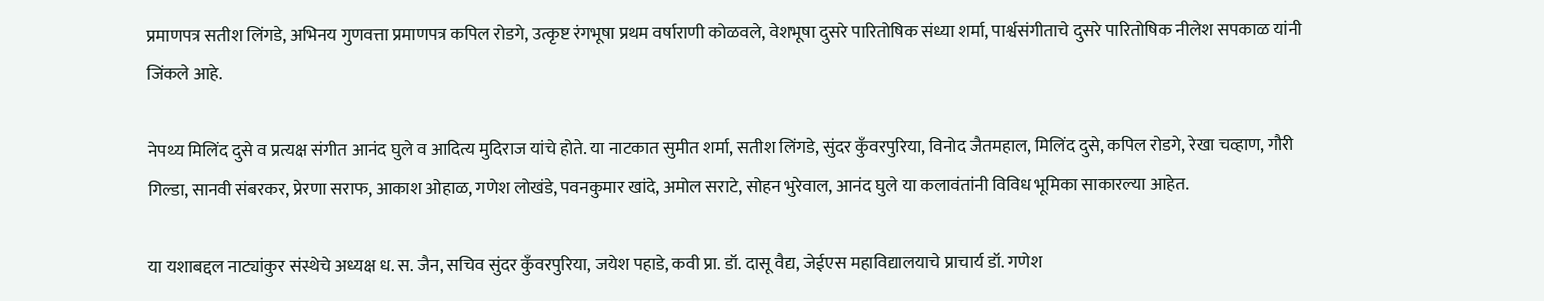प्रमाणपत्र सतीश लिंगडे, अभिनय गुणवत्ता प्रमाणपत्र कपिल रोडगे, उत्कृष्ट रंगभूषा प्रथम वर्षाराणी कोळवले, वेशभूषा दुसरे पारितोषिक संध्या शर्मा, पार्श्वसंगीताचे दुसरे पारितोषिक नीलेश सपकाळ यांनी जिंकले आहे.

नेपथ्य मिलिंद दुसे व प्रत्यक्ष संगीत आनंद घुले व आदित्य मुदिराज यांचे होते. या नाटकात सुमीत शर्मा, सतीश लिंगडे, सुंदर कुँवरपुरिया, विनोद जैतमहाल, मिलिंद दुसे, कपिल रोडगे, रेखा चव्हाण, गौरी गिल्डा, सानवी संबरकर, प्रेरणा सराफ, आकाश ओहाळ, गणेश लोखंडे, पवनकुमार खांदे, अमोल सराटे, सोहन भुरेवाल, आनंद घुले या कलावंतांनी विविध भूमिका साकारल्या आहेत.

या यशाबद्दल नाट्यांकुर संस्थेचे अध्यक्ष ध. स. जैन, सचिव सुंदर कुँवरपुरिया, जयेश पहाडे, कवी प्रा. डॉ. दासू वैद्य, जेईएस महाविद्यालयाचे प्राचार्य डॉ. गणेश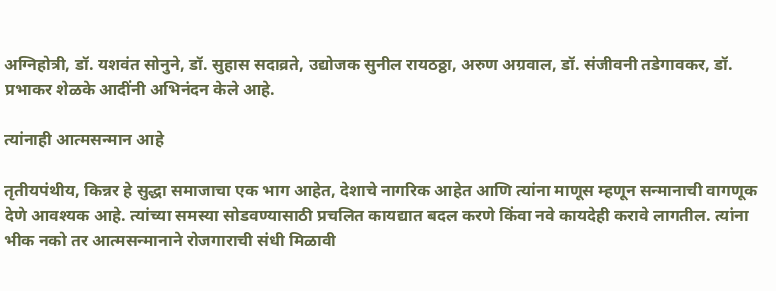अग्निहोत्री, डॉ. यशवंत सोनुने, डॉ. सुहास सदाव्रते, उद्योजक सुनील रायठठ्ठा, अरुण अग्रवाल, डॉ. संजीवनी तडेगावकर, डॉ. प्रभाकर शेळके आदींनी अभिनंदन केले आहे.

त्यांनाही आत्मसन्मान आहे

तृतीयपंथीय, किन्नर हे सुद्धा समाजाचा एक भाग आहेत, देशाचे नागरिक आहेत आणि त्यांना माणूस म्हणून सन्मानाची वागणूक देणे आवश्यक आहे. त्यांच्या समस्या सोडवण्यासाठी प्रचलित कायद्यात बदल करणे किंवा नवे कायदेही करावे लागतील. त्यांना भीक नको तर आत्मसन्मानाने रोजगाराची संधी मिळावी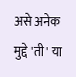असे अनेक मुद्दे 'ती' या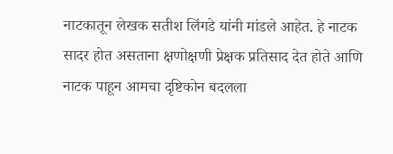नाटकातून लेखक सतीश लिंगडे यांनी मांडले आहेत. हे नाटक सादर होत असताना क्षणोक्षणी प्रेक्षक प्रतिसाद देत होते आणि नाटक पाहून आमचा दृष्टिकोन बदलला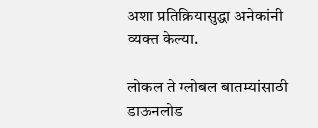अशा प्रतिक्रियासुद्धा अनेकांनी व्यक्त केल्या.

लोकल ते ग्लोबल बातम्यांसाठी डाऊनलोड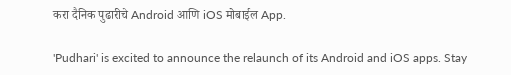करा दैनिक पुढारीचे Android आणि iOS मोबाईल App.

'Pudhari' is excited to announce the relaunch of its Android and iOS apps. Stay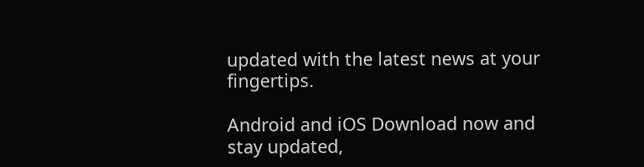updated with the latest news at your fingertips.

Android and iOS Download now and stay updated,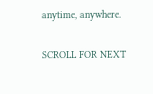anytime, anywhere.

SCROLL FOR NEXT